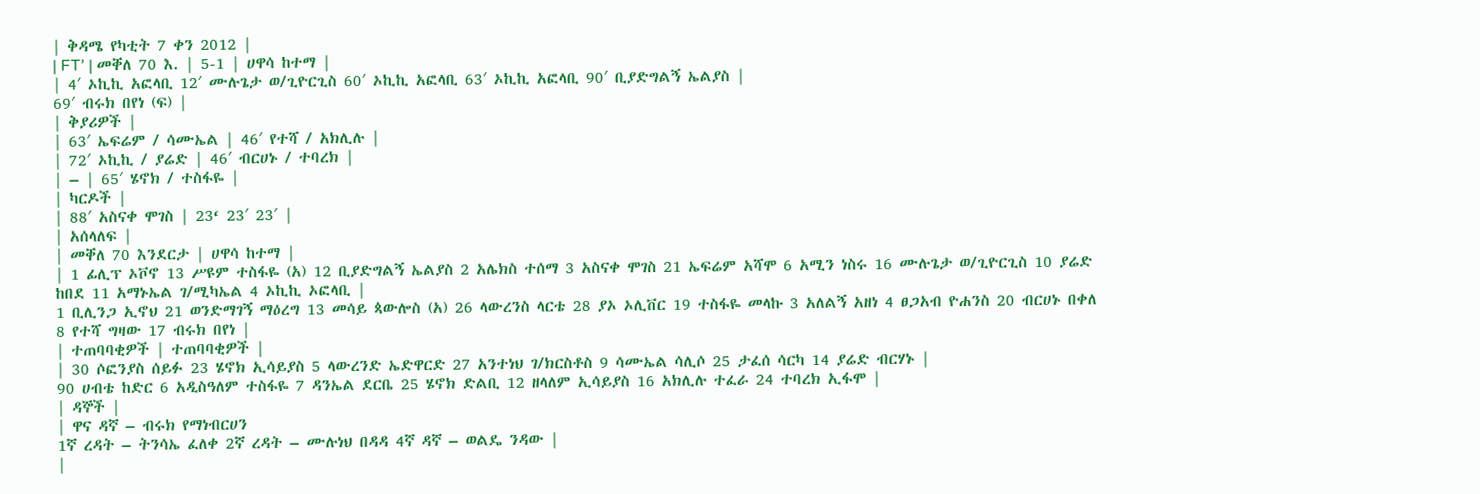| ቅዳሜ የካቲት 7 ቀን 2012 |
| FT’ | መቐለ 70 እ. | 5-1 | ሀዋሳ ከተማ |
| 4′ ኦኪኪ አፎላቢ 12′ ሙሉጌታ ወ/ጊዮርጊስ 60′ ኦኪኪ አፎላቢ 63′ ኦኪኪ አፎላቢ 90′ ቢያድግልኝ ኤልያስ |
69′ ብሩክ በየነ (ፍ) |
| ቅያሪዎች |
| 63′ ኤፍሬም / ሳሙኤል | 46′ የተሻ / አክሊሉ |
| 72′ ኦኪኪ / ያሬድ | 46′ ብርሀኑ / ተባረክ |
| – | 65′ ሄኖክ / ተስፋዬ |
| ካርዶች |
| 88′ አስናቀ ሞገስ | 23‘ 23′ 23′ |
| አሰላለፍ |
| መቐለ 70 እንደርታ | ሀዋሳ ከተማ |
| 1 ፊሊፕ ኦቮኖ 13 ሥዩም ተስፋዬ (አ) 12 ቢያድግልኝ ኤልያስ 2 አሌክስ ተሰማ 3 አስናቀ ሞገስ 21 ኤፍሬም አሻሞ 6 አሚን ነስሩ 16 ሙሉጌታ ወ/ጊዮርጊስ 10 ያሬድ ከበደ 11 አማኑኤል ገ/ሚካኤል 4 ኦኪኪ ኦፎላቢ |
1 ቢሊንጋ ኢኖህ 21 ወንድማገኝ ማዕረግ 13 መሳይ ጳውሎስ (አ) 26 ላውረንስ ላርቴ 28 ያኦ ኦሊቨር 19 ተስፋዬ መላኩ 3 አለልኝ አዘነ 4 ፀጋአብ ዮሐንስ 20 ብርሀኑ በቀለ 8 የተሻ ግዛው 17 ብሩክ በየነ |
| ተጠባባቂዎች | ተጠባባቂዎች |
| 30 ሶፎንያስ ሰይፉ 23 ሄኖክ ኢሳይያስ 5 ላውረንድ ኤድዋርድ 27 አንተነህ ገ/ክርስቶስ 9 ሳሙኤል ሳሊሶ 25 ታፈሰ ሳርካ 14 ያሬድ ብርሃኑ |
90 ሀብቴ ከድር 6 አዲስዓለም ተስፋዬ 7 ዳንኤል ደርቤ 25 ሄኖክ ድልቢ 12 ዘላለም ኢሳይያስ 16 አክሊሉ ተፈራ 24 ተባረክ ኢፋሞ |
| ዳኞች |
| ዋና ዳኛ – ብሩክ የማነብርሀን
1ኛ ረዳት – ትንሳኤ ፈለቀ 2ኛ ረዳት – ሙሉነህ በዳዳ 4ኛ ዳኛ – ወልዴ ንዳው |
|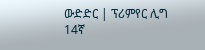ውድድር | ፕሪምየር ሊግ 14ኛ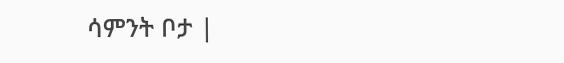ሳምንት ቦታ |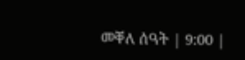መቐለ ሰዓት | 9:00 |